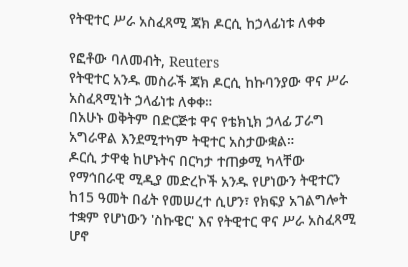የትዊተር ሥራ አስፈጻሚ ጃክ ዶርሲ ከኃላፊነቱ ለቀቀ

የፎቶው ባለመብት, Reuters
የትዊተር አንዱ መስራች ጃክ ዶርሲ ከኩባንያው ዋና ሥራ አስፈጻሚነት ኃላፊነቱ ለቀቀ።
በአሁኑ ወቅትም በድርጅቱ ዋና የቴክኒክ ኃላፊ ፓራግ አግራዋል እንደሚተካም ትዊተር አስታውቋል።
ዶርሲ ታዋቂ ከሆኑትና በርካታ ተጠቃሚ ካላቸው የማኅበራዊ ሚዲያ መድረኮች አንዱ የሆነውን ትዊተርን ከ15 ዓመት በፊት የመሠረተ ሲሆን፣ የክፍያ አገልግሎት ተቋም የሆነውን 'ስኩዌር' እና የትዊተር ዋና ሥራ አስፈጻሚ ሆኖ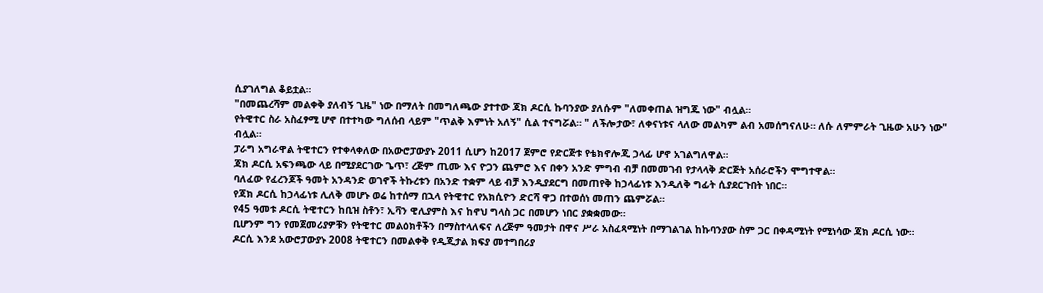ሲያገለግል ቆይቷል።
"በመጨረሻም መልቀቅ ያለብኝ ጊዜ" ነው በማለት በመግለጫው ያተተው ጃክ ዶርሲ ኩባንያው ያለሱም "ለመቀጠል ዝግጁ ነው" ብሏል።
የትዊተር ስራ አስፈፃሚ ሆኖ በተተካው ግለሰብ ላይም "ጥልቅ እምነት አለኝ" ሲል ተናግሯል። " ለችሎታው፣ ለቀናነቱና ላለው መልካም ልብ አመሰግናለሁ። ለሱ ለምምራት ጊዜው አሁን ነው" ብሏል።
ፓራግ አግራዋል ትዊተርን የተቀላቀለው በአውሮፓውያኑ 2011 ሲሆን ከ2017 ጀምሮ የድርጅቱ የቴክኖሎጂ ኃላፊ ሆኖ አገልግለዋል።
ጃክ ዶርሲ አፍንጫው ላይ በሚያደርገው ጌጥ፣ ረጅም ጢሙ እና ዮጋን ጨምሮ እና በቀን አንድ ምግብ ብቻ በመመገብ የታላላቅ ድርጅት አሰራሮችን ሞግተዋል።
ባለፈው የፈረንጆች ዓመት አንዳንድ ወገኖች ትኩረቱን በአንድ ተቋም ላይ ብቻ እንዲያደርግ በመጠየቅ ከኃላፊነቱ እንዲለቅ ግፊት ሲያደርጉበት ነበር።
የጃክ ዶርሲ ከኃላፊነቱ ሊለቅ መሆኑ ወሬ ከተሰማ በኋላ የትዊተር የአክሲዮን ድርሻ ዋጋ በተወሰነ መጠን ጨምሯል።
የ45 ዓመቱ ዶርሲ ትዊተርን ከቢዝ ስቶን፣ ኢቫን ዊሊያምስ እና ከኖህ ግላስ ጋር በመሆን ነበር ያቋቋመው።
ቢሆንም ግን የመጀመሪያዎቹን የትዊተር መልዕክቶችን በማስተላለፍና ለረጅም ዓመታት በዋና ሥራ አስፈጻሚነት በማገልገል ከኩባንያው ስም ጋር በቀዳሚነት የሚነሳው ጃክ ዶርሲ ነው።
ዶርሲ እንደ አውሮፓውያኑ 2008 ትዊተርን በመልቀቅ የዲጂታል ክፍያ መተግበሪያ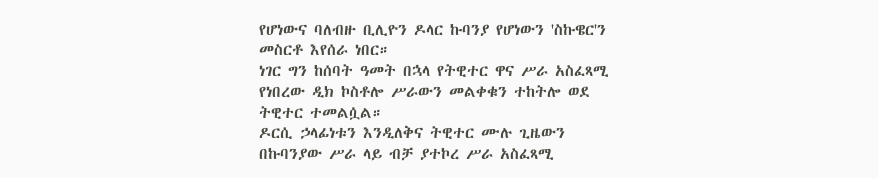የሆነውና ባለብዙ ቢሊዮን ዶላር ኩባንያ የሆነውን 'ስኩዌር'ን መስርቶ እየሰራ ነበር።
ነገር ግን ከሰባት ዓመት በኋላ የትዊተር ዋና ሥራ አስፈጻሚ የነበረው ዲክ ኮስቶሎ ሥራውን መልቀቁን ተከትሎ ወደ ትዊተር ተመልሷል።
ዶርሲ ኃላፊነቱን እንዲለቅና ትዊተር ሙሉ ጊዜውን በኩባንያው ሥራ ላይ ብቻ ያተኮረ ሥራ አስፈጻሚ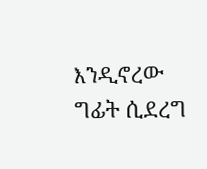እንዲኖረው ግፊት ሲደረግ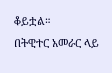ቆይቷል።
በትዊተር አመራር ላይ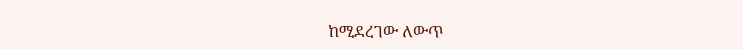ከሚደረገው ለውጥ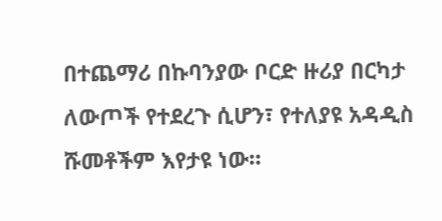በተጨማሪ በኩባንያው ቦርድ ዙሪያ በርካታ ለውጦች የተደረጉ ሲሆን፣ የተለያዩ አዳዲስ ሹመቶችም እየታዩ ነው።